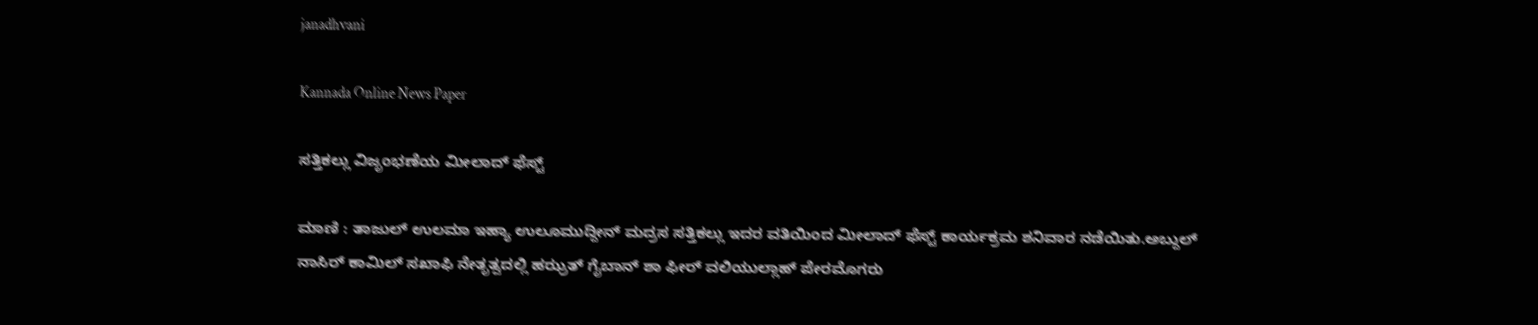janadhvani

Kannada Online News Paper

ಸತ್ತಿಕಲ್ಲು ವಿಜೃಂಭಣೆಯ ಮೀಲಾದ್ ಫೆಸ್ಟ್

ಮಾಣಿ : ತಾಜುಲ್ ಉಲಮಾ ಇಹ್ಯಾ ಉಲೂಮುದ್ದೀನ್ ಮದ್ರಸ ಸತ್ತಿಕಲ್ಲು ಇದರ ವತಿಯಿಂದ ಮೀಲಾದ್ ಫೆಸ್ಟ್ ಕಾರ್ಯಕ್ರಮ ಶನಿವಾರ ನಡೆಯಿತು.ಅಬ್ದುಲ್ ನಾಸಿರ್ ಕಾಮಿಲ್ ಸಖಾಫಿ ನೇತೃತ್ವದಲ್ಲಿ ಹಝ್ರತ್ ಗೈಬಾನ್ ಶಾ ಫೀರ್ ವಲಿಯುಲ್ಲಾಹ್ ಪೇರಮೊಗರು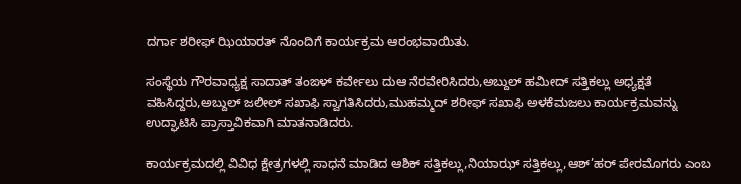ದರ್ಗಾ ಶರೀಫ್ ಝಿಯಾರತ್ ನೊಂದಿಗೆ ಕಾರ್ಯಕ್ರಮ ಆರಂಭವಾಯಿತು.

ಸಂಸ್ಥೆಯ ಗೌರವಾಧ್ಯಕ್ಷ ಸಾದಾತ್ ತಂಙಳ್ ಕರ್ವೇಲು ದುಆ ನೆರವೇರಿಸಿದರು,ಅಬ್ದುಲ್ ಹಮೀದ್ ಸತ್ತಿಕಲ್ಲು ಅಧ್ಯಕ್ಷತೆ ವಹಿಸಿದ್ದರು,ಅಬ್ದುಲ್ ಜಲೀಲ್ ಸಖಾಫಿ ಸ್ವಾಗತಿಸಿದರು,ಮುಹಮ್ಮದ್ ಶರೀಫ್ ಸಖಾಫಿ ಅಳಕೆಮಜಲು ಕಾರ್ಯಕ್ರಮವನ್ನು ಉದ್ಘಾಟಿಸಿ ಪ್ರಾಸ್ತಾವಿಕವಾಗಿ ಮಾತನಾಡಿದರು.

ಕಾರ್ಯಕ್ರಮದಲ್ಲಿ ವಿವಿಧ ಕ್ಷೇತ್ರಗಳಲ್ಲಿ ಸಾಧನೆ ಮಾಡಿದ ಆಶಿಕ್ ಸತ್ತಿಕಲ್ಲು,ನಿಯಾಝ್ ಸತ್ತಿಕಲ್ಲು,ಆಶ್’ಹರ್ ಪೇರಮೊಗರು ಎಂಬ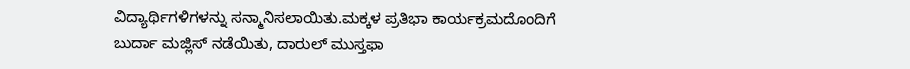ವಿದ್ಯಾರ್ಥಿಗಳಿಗಳನ್ನು ಸನ್ಮಾನಿಸಲಾಯಿತು.ಮಕ್ಕಳ ಪ್ರತಿಭಾ ಕಾರ್ಯಕ್ರಮದೊಂದಿಗೆ ಬುರ್ದಾ ಮಜ್ಲಿಸ್ ನಡೆಯಿತು, ದಾರುಲ್ ಮುಸ್ತಫಾ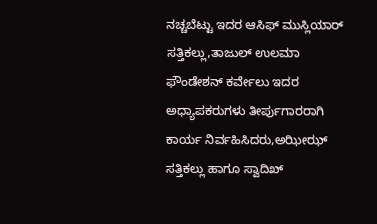ನಚ್ಚಬೆಟ್ಟು ಇದರ ಆಸಿಫ್ ಮುಸ್ಲಿಯಾರ್ ಸತ್ತಿಕಲ್ಲು,ತಾಜುಲ್ ಉಲಮಾ ಫೌಂಡೇಶನ್ ಕರ್ವೇಲು ಇದರ ಅಧ್ಯಾಪಕರುಗಳು ತೀರ್ಪುಗಾರರಾಗಿ ಕಾರ್ಯ ನಿರ್ವಹಿಸಿದರು,ಅಝೀಝ್ ಸತ್ತಿಕಲ್ಲು ಹಾಗೂ ಸ್ವಾದಿಖ್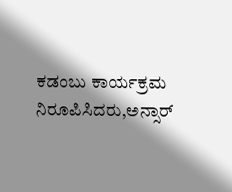ಕಡಂಬು ಕಾರ್ಯಕ್ರಮ ನಿರೂಪಿಸಿದರು,ಅನ್ಸಾರ್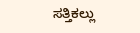ಸತ್ತಿಕಲ್ಲು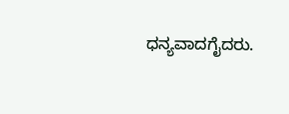ಧನ್ಯವಾದಗೈದರು.